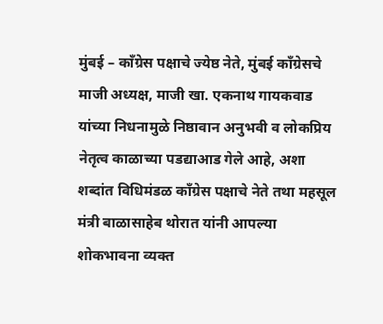मुंबई – काँग्रेस पक्षाचे ज्येष्ठ नेते, मुंबई काँग्रेसचे माजी अध्यक्ष, माजी खा. एकनाथ गायकवाड यांच्या निधनामुळे निष्ठावान अनुभवी व लोकप्रिय नेतृत्व काळाच्या पडद्याआड गेले आहे, अशा शब्दांत विधिमंडळ काँग्रेस पक्षाचे नेते तथा महसूल मंत्री बाळासाहेब थोरात यांनी आपल्या शोकभावना व्यक्त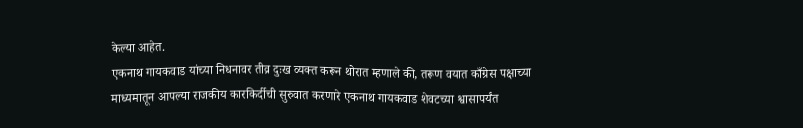केल्या आहेत.
एकनाथ गायकवाड यांच्या निधनावर तीव्र दुःख व्यक्त करून थोरात म्हणाले की, तरूण वयात काँग्रेस पक्षाच्या माध्यमातून आपल्या राजकीय कारकिर्दीची सुरुवात करणारे एकनाथ गायकवाड शेवटच्या श्वासापर्यंत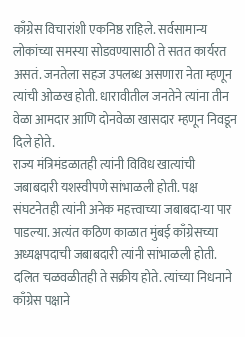काँग्रेस विचारांशी एकनिष्ठ राहिले. सर्वसामान्य लोकांच्या समस्या सोडवण्यासाठी ते सतत कार्यरत असतं. जनतेला सहज उपलब्ध असणारा नेता म्हणून त्यांची ओळख होती. धारावीतील जनतेने त्यांना तीन वेळा आमदार आणि दोनवेळा खासदार म्हणून निवडून दिले होते.
राज्य मंत्रिमंडळातही त्यांनी विविध खात्यांची जबाबदारी यशस्वीपणे सांभाळली होती. पक्ष संघटनेतही त्यांनी अनेक महत्त्वाच्या जबाबदा-या पार पाडल्या. अत्यंत कठिण काळात मुंबई काँग्रेसच्या अध्यक्षपदाची जबाबदारी त्यांनी सांभाळली होती. दलित चळवळीतही ते सक्रीय होते. त्यांच्या निधनाने काँग्रेस पक्षाने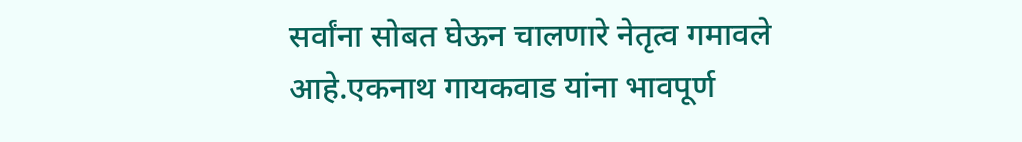सर्वांना सोबत घेऊन चालणारे नेतृत्व गमावले आहे.एकनाथ गायकवाड यांना भावपूर्ण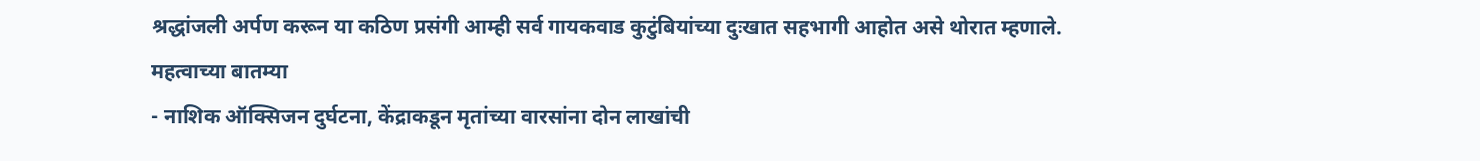श्रद्धांजली अर्पण करून या कठिण प्रसंगी आम्ही सर्व गायकवाड कुटुंबियांच्या दुःखात सहभागी आहोत असे थोरात म्हणाले.
महत्वाच्या बातम्या
- नाशिक ऑक्सिजन दुर्घटना, केंद्राकडून मृतांच्या वारसांना दोन लाखांची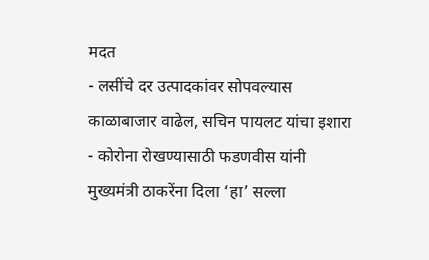मदत
- लसींचे दर उत्पादकांवर सोपवल्यास काळाबाजार वाढेल, सचिन पायलट यांचा इशारा
- कोरोना रोखण्यासाठी फडणवीस यांनी मुख्यमंत्री ठाकरेंना दिला ‘हा’ सल्ला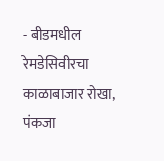- बीडमधील रेमडेसिवीरचा काळाबाजार रोखा, पंकजा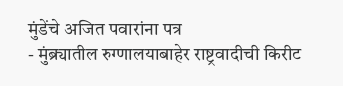मुंडेंचे अजित पवारांना पत्र
- मुंब्र्यातील रुग्णालयाबाहेर राष्ट्रवादीची किरीट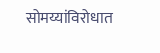सोमय्यांविरोधात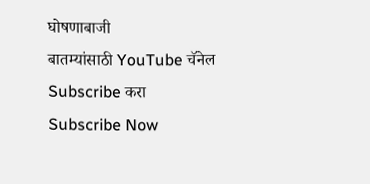घोषणाबाजी
बातम्यांसाठी YouTube चॅनेल Subscribe करा
Subscribe Now